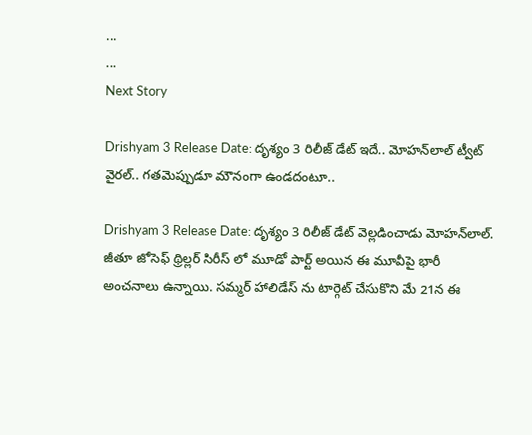...
...
Next Story

Drishyam 3 Release Date: దృశ్యం 3 రిలీజ్ డేట్ ఇదే.. మోహన్‌లాల్ ట్వీట్ వైరల్.. గతమెప్పుడూ మౌనంగా ఉండదంటూ..

Drishyam 3 Release Date: దృశ్యం 3 రిలీజ్ డేట్ వెల్లడించాడు మోహన్‌లాల్. జీతూ జోసెఫ్ థ్రిల్లర్ సిరీస్ లో మూడో పార్ట్ అయిన ఈ మూవీపై భారీ అంచనాలు ఉన్నాయి. సమ్మర్ హాలిడేస్ ను టార్గెట్ చేసుకొని మే 21న ఈ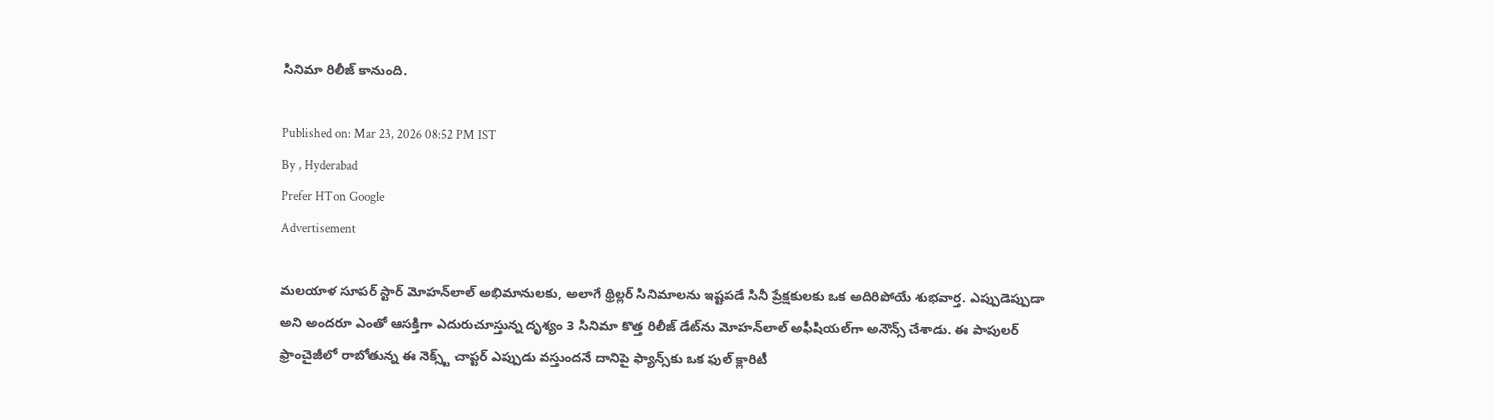సినిమా రిలీజ్ కానుంది.

Published on: Mar 23, 2026 08:52 PM IST
By , Hyderabad
Prefer HTon Google
Advertisement

మలయాళ సూపర్ స్టార్ మోహన్‌లాల్ అభిమానులకు, అలాగే థ్రిల్లర్ సినిమాలను ఇష్టపడే సినీ ప్రేక్షకులకు ఒక అదిరిపోయే శుభవార్త. ఎప్పుడెప్పుడా అని అందరూ ఎంతో ఆసక్తిగా ఎదురుచూస్తున్న దృశ్యం 3 సినిమా కొత్త రిలీజ్ డేట్‌ను మోహన్‌లాల్ అఫీషియల్‌గా అనౌన్స్ చేశాడు. ఈ పాపులర్ ఫ్రాంచైజీలో రాబోతున్న ఈ నెక్స్ట్ చాప్టర్ ఎప్పుడు వస్తుందనే దానిపై ఫ్యాన్స్‌కు ఒక ఫుల్ క్లారిటీ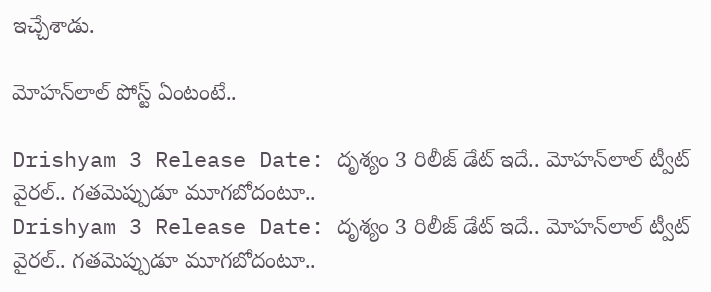ఇచ్చేశాడు.

మోహన్‌లాల్ పోస్ట్ ఏంటంటే..

Drishyam 3 Release Date: దృశ్యం 3 రిలీజ్ డేట్ ఇదే.. మోహన్‌లాల్ ట్వీట్ వైరల్.. గతమెప్పుడూ మూగబోదంటూ..
Drishyam 3 Release Date: దృశ్యం 3 రిలీజ్ డేట్ ఇదే.. మోహన్‌లాల్ ట్వీట్ వైరల్.. గతమెప్పుడూ మూగబోదంటూ..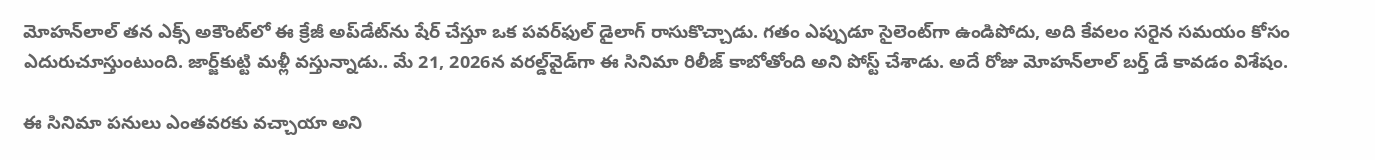మోహన్‌లాల్ తన ఎక్స్ అకౌంట్‌లో ఈ క్రేజీ అప్‌డేట్‌ను షేర్ చేస్తూ ఒక పవర్‌ఫుల్ డైలాగ్ రాసుకొచ్చాడు. గతం ఎప్పుడూ సైలెంట్‌గా ఉండిపోదు, అది కేవలం సరైన సమయం కోసం ఎదురుచూస్తుంటుంది. జార్జ్‌కుట్టి మళ్లీ వస్తున్నాడు.. మే 21, 2026న వరల్డ్‌వైడ్‌గా ఈ సినిమా రిలీజ్ కాబోతోంది అని పోస్ట్ చేశాడు. అదే రోజు మోహన్‌లాల్ బర్త్ డే కావడం విశేషం.

ఈ సినిమా పనులు ఎంతవరకు వచ్చాయా అని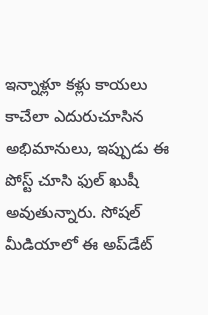ఇన్నాళ్లూ కళ్లు కాయలు కాచేలా ఎదురుచూసిన అభిమానులు, ఇప్పుడు ఈ పోస్ట్ చూసి ఫుల్ ఖుషీ అవుతున్నారు. సోషల్ మీడియాలో ఈ అప్‌డేట్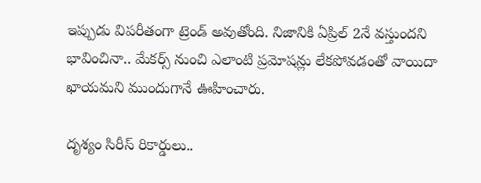ఇప్పుడు విపరీతంగా ట్రెండ్ అవుతోంది. నిజానికి ఏప్రిల్ 2నే వస్తుందని భావించినా.. మేకర్స్ నుంచి ఎలాంటి ప్రమోషన్లు లేకపోవడంతో వాయిదా ఖాయమని ముందుగానే ఊహించారు.

దృశ్యం సిరీస్ రికార్డులు..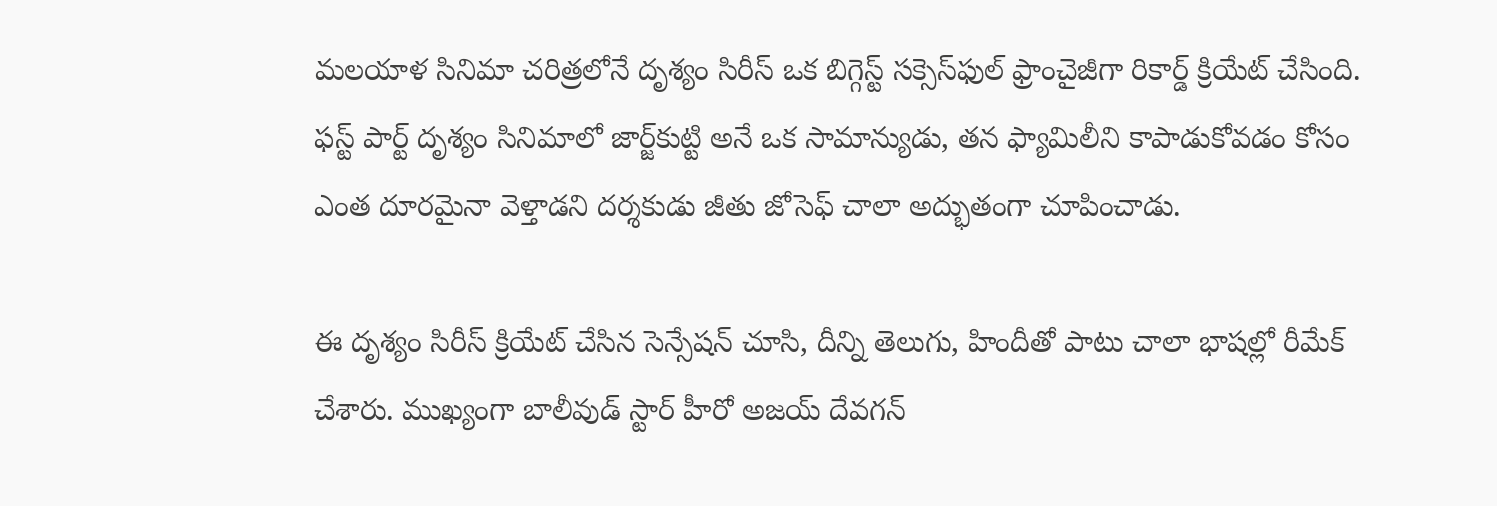మలయాళ సినిమా చరిత్రలోనే దృశ్యం సిరీస్ ఒక బిగ్గెస్ట్ సక్సెస్‌ఫుల్ ఫ్రాంచైజీగా రికార్డ్ క్రియేట్ చేసింది. ఫస్ట్ పార్ట్ దృశ్యం సినిమాలో జార్జ్‌కుట్టి అనే ఒక సామాన్యుడు, తన ఫ్యామిలీని కాపాడుకోవడం కోసం ఎంత దూరమైనా వెళ్తాడని దర్శకుడు జీతు జోసెఫ్ చాలా అద్భుతంగా చూపించాడు.

ఈ దృశ్యం సిరీస్ క్రియేట్ చేసిన సెన్సేషన్ చూసి, దీన్ని తెలుగు, హిందీతో పాటు చాలా భాషల్లో రీమేక్ చేశారు. ముఖ్యంగా బాలీవుడ్ స్టార్ హీరో అజయ్ దేవగన్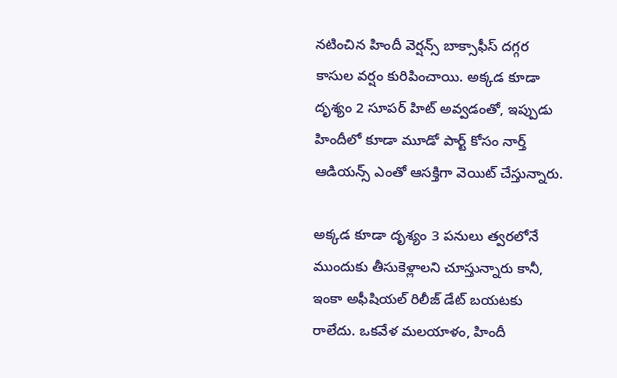నటించిన హిందీ వెర్షన్స్ బాక్సాఫీస్ దగ్గర కాసుల వర్షం కురిపించాయి. అక్కడ కూడా దృశ్యం 2 సూపర్ హిట్ అవ్వడంతో, ఇప్పుడు హిందీలో కూడా మూడో పార్ట్ కోసం నార్త్ ఆడియన్స్ ఎంతో ఆసక్తిగా వెయిట్ చేస్తున్నారు.

అక్కడ కూడా దృశ్యం 3 పనులు త్వరలోనే ముందుకు తీసుకెళ్లాలని చూస్తున్నారు కానీ, ఇంకా అఫీషియల్ రిలీజ్ డేట్ బయటకు రాలేదు. ఒకవేళ మలయాళం, హిందీ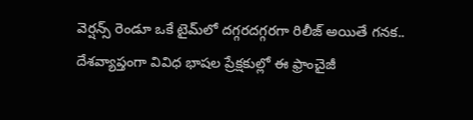వెర్షన్స్ రెండూ ఒకే టైమ్‌లో దగ్గరదగ్గరగా రిలీజ్ అయితే గనక.. దేశవ్యాప్తంగా వివిధ భాషల ప్రేక్షకుల్లో ఈ ఫ్రాంచైజీ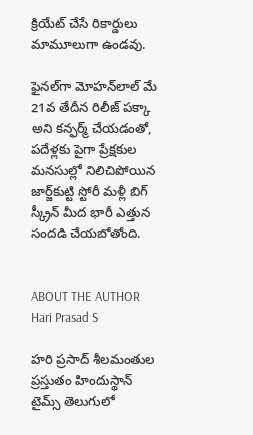క్రియేట్ చేసే రికార్డులు మామూలుగా ఉండవు.

ఫైనల్‌గా మోహన్‌లాల్ మే 21వ తేదీన రిలీజ్ పక్కా అని కన్ఫర్మ్ చేయడంతో, పదేళ్లకు పైగా ప్రేక్షకుల మనసుల్లో నిలిచిపోయిన జార్జ్‌కుట్టి స్టోరీ మళ్లీ బిగ్ స్క్రీన్ మీద భారీ ఎత్తున సందడి చేయబోతోంది.


ABOUT THE AUTHOR
Hari Prasad S

హరి ప్రసాద్ శీలమంతుల ప్రస్తుతం హిందుస్థాన్ టైమ్స్ తెలుగులో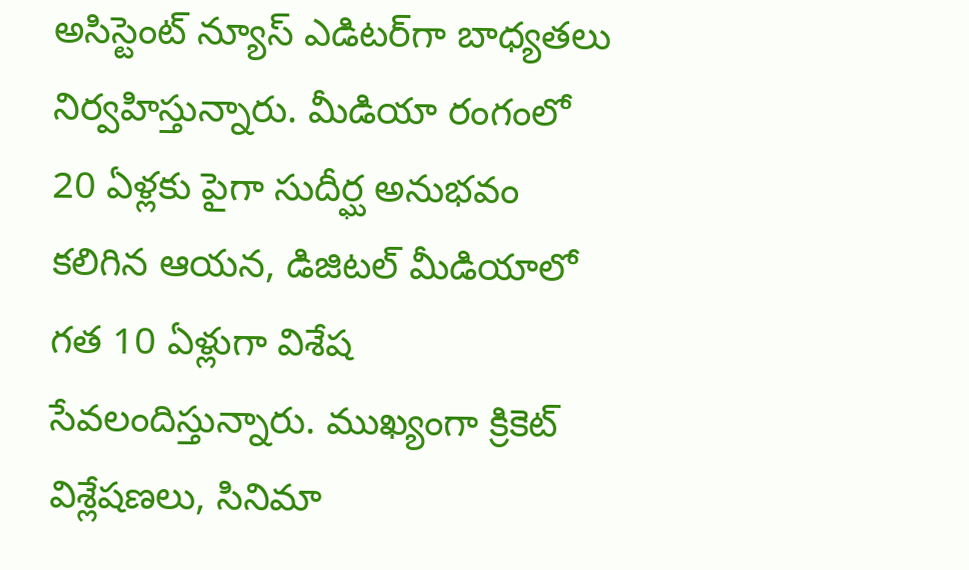అసిస్టెంట్ న్యూస్ ఎడిటర్‌గా బాధ్యతలు నిర్వహిస్తున్నారు. మీడియా రంగంలో 20 ఏళ్లకు పైగా సుదీర్ఘ అనుభవం కలిగిన ఆయన, డిజిటల్ మీడియాలో గత 10 ఏళ్లుగా విశేష సేవలందిస్తున్నారు. ముఖ్యంగా క్రికెట్ విశ్లేషణలు, సినిమా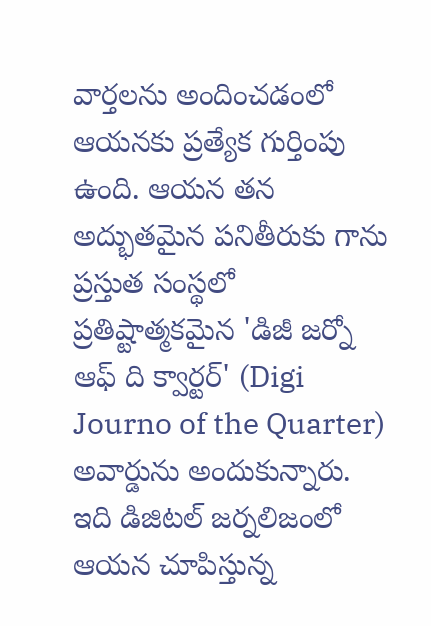వార్తలను అందించడంలో ఆయనకు ప్రత్యేక గుర్తింపు ఉంది. ఆయన తన అద్భుతమైన పనితీరుకు గాను ప్రస్తుత సంస్థలో ప్రతిష్టాత్మకమైన 'డిజీ జర్నో ఆఫ్ ది క్వార్టర్' (Digi Journo of the Quarter) అవార్డును అందుకున్నారు. ఇది డిజిటల్ జర్నలిజంలో ఆయన చూపిస్తున్న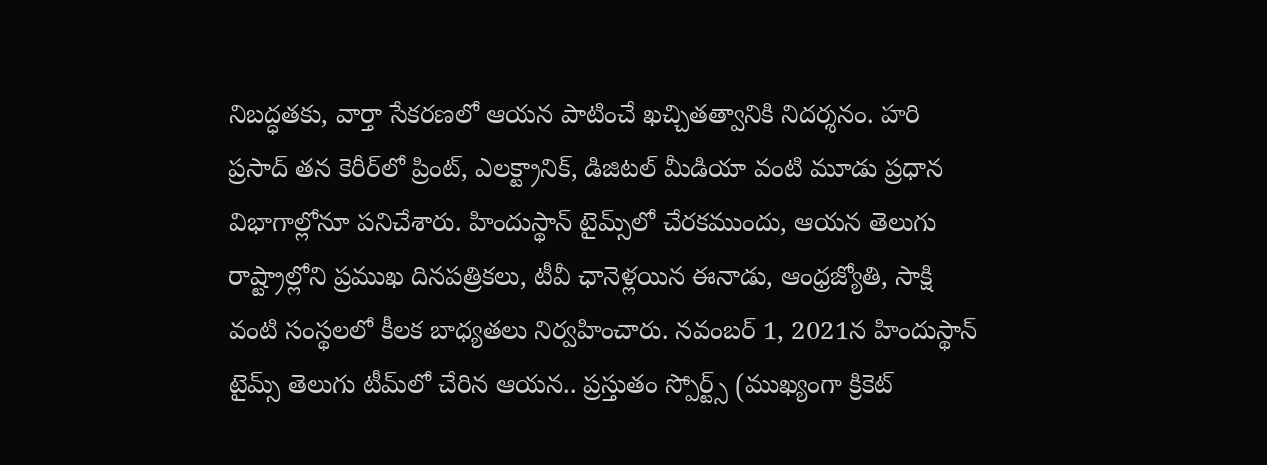నిబద్ధతకు, వార్తా సేకరణలో ఆయన పాటించే ఖచ్చితత్వానికి నిదర్శనం. హరి ప్రసాద్ తన కెరీర్‌లో ప్రింట్, ఎలక్ట్రానిక్, డిజిటల్ మీడియా వంటి మూడు ప్రధాన విభాగాల్లోనూ పనిచేశారు. హిందుస్థాన్ టైమ్స్‌లో చేరకముందు, ఆయన తెలుగు రాష్ట్రాల్లోని ప్రముఖ దినపత్రికలు, టీవీ ఛానెళ్లయిన ఈనాడు, ఆంధ్రజ్యోతి, సాక్షి వంటి సంస్థలలో కీలక బాధ్యతలు నిర్వహించారు. నవంబర్ 1, 2021న హిందుస్థాన్ టైమ్స్ తెలుగు టీమ్‌లో చేరిన ఆయన.. ప్రస్తుతం స్పోర్ట్స్ (ముఖ్యంగా క్రికెట్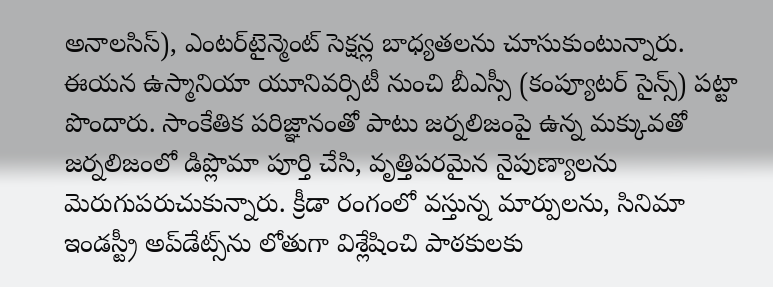అనాలసిస్), ఎంటర్‌టైన్మెంట్ సెక్షన్ల బాధ్యతలను చూసుకుంటున్నారు. ఈయన ఉస్మానియా యూనివర్సిటీ నుంచి బీఎస్సీ (కంప్యూటర్ సైన్స్) పట్టా పొందారు. సాంకేతిక పరిజ్ఞానంతో పాటు జర్నలిజంపై ఉన్న మక్కువతో జర్నలిజంలో డిప్లొమా పూర్తి చేసి, వృత్తిపరమైన నైపుణ్యాలను మెరుగుపరుచుకున్నారు. క్రీడా రంగంలో వస్తున్న మార్పులను, సినిమా ఇండస్ట్రీ అప్‌డేట్స్‌ను లోతుగా విశ్లేషించి పాఠకులకు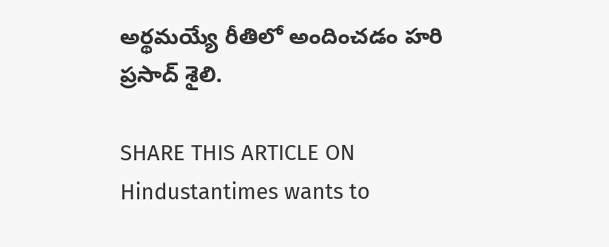అర్థమయ్యే రీతిలో అందించడం హరి ప్రసాద్ శైలి.

SHARE THIS ARTICLE ON
Hindustantimes wants to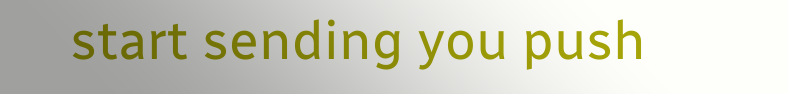start sending you push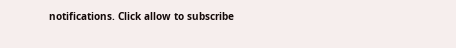notifications. Click allow to subscribe